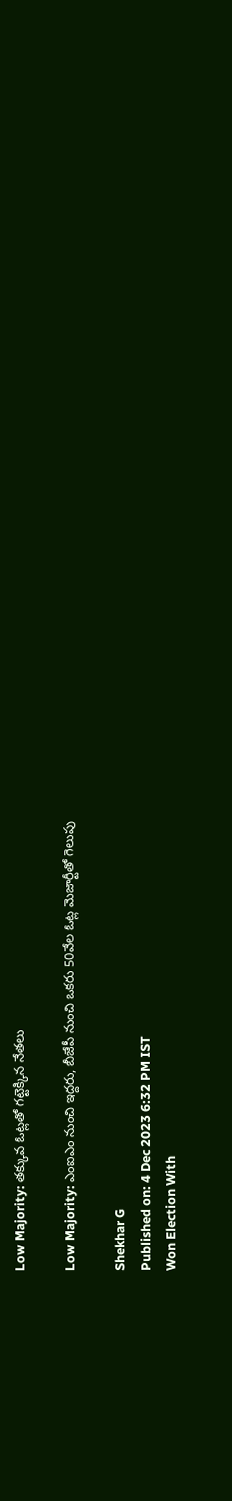Low Majority: తక్కువ ఓట్లతో గట్టెక్కిన నేతలు

Low Majority: ఎంఐఎం నుంచి ఇద్దరు, బీజేపీ నుంచి ఒకరు 50వేల ఓట్ల మెజార్టీతో గెలుపు

Shekhar G
Published on: 4 Dec 2023 6:32 PM IST
Won Election With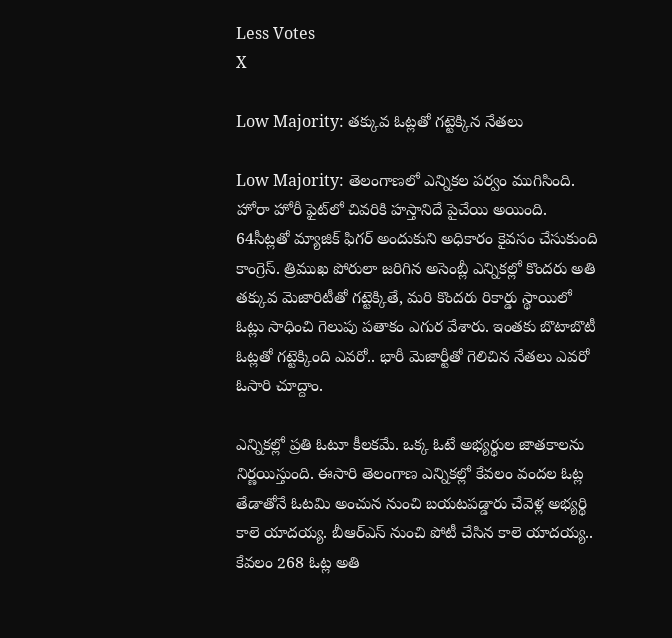Less Votes
X

Low Majority: తక్కువ ఓట్లతో గట్టెక్కిన నేతలు

Low Majority: తెలంగాణలో ఎన్నికల పర్వం ముగిసింది. హోరా హోరీ ఫైట్‌లో చివరికి హస్తానిదే పైచేయి అయింది. 64సీట్లతో మ్యాజిక్ ఫిగర్‌ అందుకుని అధికారం కైవసం చేసుకుంది కాంగ్రెస్. త్రిముఖ పోరులా జరిగిన అసెంబ్లీ ఎన్నికల్లో కొందరు అతి తక్కువ మెజారిటీతో గట్టెక్కితే, మరి కొందరు రికార్డు స్థాయిలో ఓట్లు సాధించి గెలుపు పతాకం ఎగుర వేశారు. ఇంతకు బొటాబొటీ ఓట్లతో గట్టెక్కింది ఎవరో.. భారీ మెజార్టీతో గెలిచిన నేతలు ఎవరో ఓసారి చూద్దాం.

ఎన్నికల్లో ప్రతి ఓటూ కీలకమే. ఒక్క ఓటే అభ్యర్థుల జాతకాలను నిర్ణయిస్తుంది. ఈసారి తెలంగాణ ఎన్నికల్లో కేవలం వందల ఓట్ల తేడాతోనే ఓటమి అంచున నుంచి బయటపడ్డారు చేవెళ్ల అభ్యర్థి కాలె యాదయ్య. బీఆర్ఎస్ నుంచి పోటీ చేసిన కాలె యాదయ్య.. కేవలం 268 ఓట్ల అతి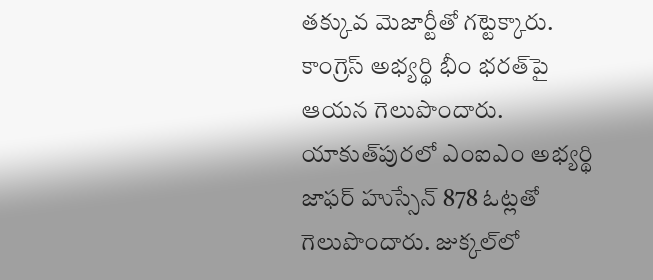తక్కువ మెజార్టీతో గట్టెక్కారు. కాంగ్రెస్ అభ్యర్థి భీం భరత్‌పై ఆయన గెలుపొందారు. యాకుత్‌పురలో ఎంఐఎం అభ‌్యర్థి జాఫర్‌ హుస్సేన్‌ 878 ఓట్లతో గెలుపొందారు. జుక్కల్‌లో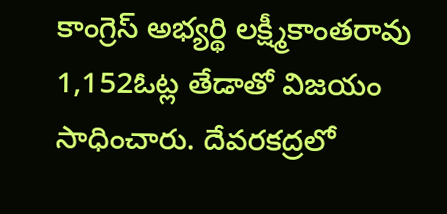కాంగ్రెస్ అభ్యర్థి లక్ష్మీకాంతరావు 1,152ఓట్ల తేడాతో విజయం సాధించారు. దేవరకద్రలో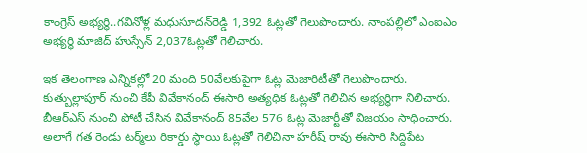కాంగ్రెస్ అభ్యర్థి..గవినోళ్ల మధుసూదన్‌రెడ్డి 1,392 ఓట్లతో గెలుపొందారు. నాంపల్లిలో ఎంఐఎం అభ్యర్థి మాజిద్‌ హుస్సేన్‌ 2,037ఓట్లతో గెలిచారు.

ఇక తెలంగాణ ఎన్నికల్లో 20 మంది 50వేలకుపైగా ఓట్ల మెజారిటీతో గెలుపొందారు. కుత్బుల్లాపూర్‌ నుంచి కేపీ వివేకానంద్ ఈసారి అత్యధిక ఓట్లతో గెలిచిన అభ్యర్థిగా నిలిచారు. బీఆర్‌ఎస్‌ నుంచి పోటీ చేసిన వివేకానంద్ 85వేల 576 ఓట్ల మెజార్టీతో విజయం సాధించారు. అలాగే గత రెండు టర్మ్‌లు రికార్డు స్థాయి ఓట్లతో గెలిచినా హరీష్ రావు ఈసారి సిద్దిపేట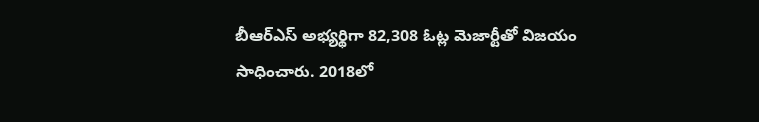బీఆర్‌ఎస్‌ అభ్యర్థిగా 82,308 ఓట్ల మెజార్టీతో విజయం సాధించారు. 2018లో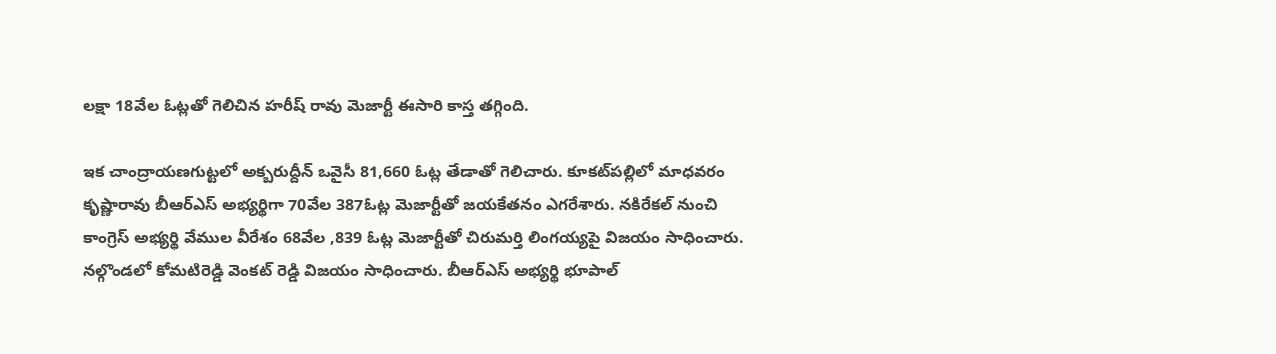లక్షా 18వేల ఓట్లతో గెలిచిన హరీష్ రావు మెజార్టీ ఈసారి కాస్త తగ్గింది.

ఇక చాంద్రాయణగుట్టలో అక్బరుద్దీన్‌ ఒవైసీ 81,660 ఓట్ల తేడాతో గెలిచారు. కూకట్‌పల్లిలో మాధవరం కృష్ణారావు బీఆర్‌ఎస్‌ అభ్యర్థిగా 70వేల 387ఓట్ల మెజార్టీతో జయకేతనం ఎగరేశారు. నకిరేకల్‌ నుంచి కాంగ్రెస్ అభ్యర్థి వేముల వీరేశం 68వేల ,839 ఓట్ల మెజార్టీతో చిరుమర్తి లింగయ్యపై విజయం సాధించారు. నల్గొండలో కోమటిరెడ్డి వెంకట్ రెడ్డి విజయం సాధించారు. బీఆర్ఎస్ అభ్యర్థి భూపాల్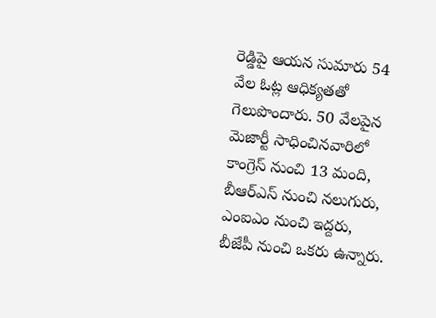రెడ్డిపై ఆయన సుమారు 54 వేల ఓట్ల ఆధిక్యతతో గెలుపొందారు. 50 వేలపైన మెజార్టీ సాధించినవారిలో కాంగ్రెస్‌ నుంచి 13 మంది, బీఆర్‌ఎస్‌ నుంచి నలుగురు, ఎంఐఎం నుంచి ఇద్దరు, బీజేపీ నుంచి ఒకరు ఉన్నారు.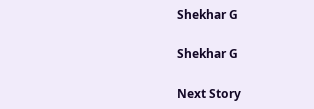Shekhar G

Shekhar G

Next Story